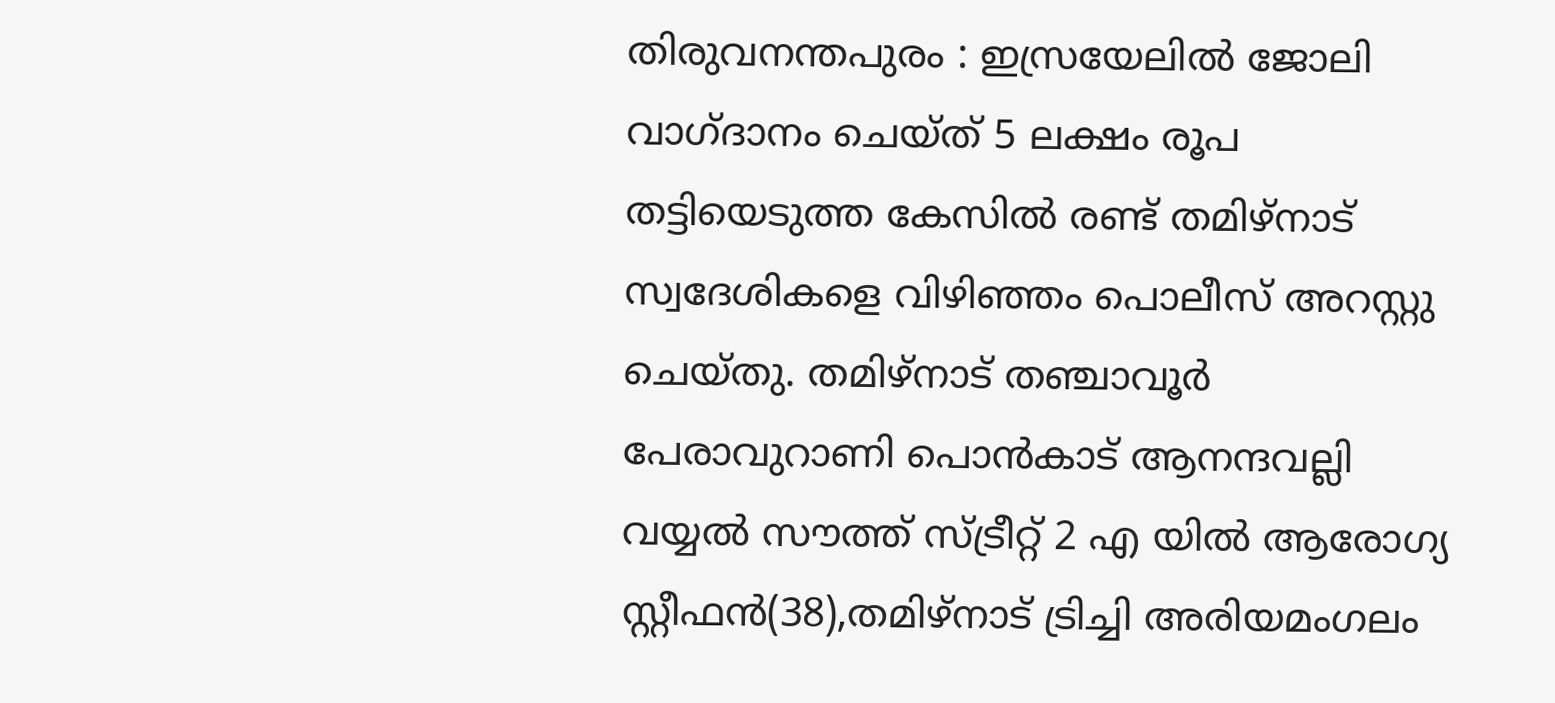തിരുവനന്തപുരം : ഇസ്രയേലിൽ ജോലി വാഗ്ദാനം ചെയ്ത് 5 ലക്ഷം രൂപ തട്ടിയെടുത്ത കേസിൽ രണ്ട് തമിഴ്നാട് സ്വദേശികളെ വിഴിഞ്ഞം പൊലീസ് അറസ്റ്റു ചെയ്തു. തമിഴ്നാട് തഞ്ചാവൂർ പേരാവുറാണി പൊൻകാട് ആനന്ദവല്ലി വയ്യൽ സൗത്ത് സ്ട്രീറ്റ് 2 എ യിൽ ആരോഗ്യ സ്റ്റീഫൻ(38),തമിഴ്നാട് ട്രിച്ചി അരിയമംഗലം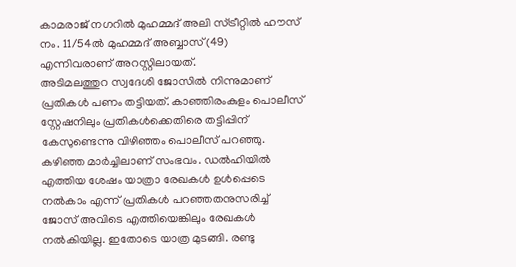കാമരാജ് നഗറിൽ മുഹമ്മദ് അലി സ്ട്രീറ്റിൽ ഹൗസ് നം. 11/54ൽ മുഹമ്മദ് അബ്ബാസ്(49) എന്നിവരാണ് അറസ്റ്റിലായത്.
അടിമലത്തുറ സ്വദേശി ജോസിൽ നിന്നുമാണ് പ്രതികൾ പണം തട്ടിയത്. കാഞ്ഞിരംകുളം പൊലീസ് സ്റ്റേഷനിലും പ്രതികൾക്കെതിരെ തട്ടിപ്പിന് കേസുണ്ടെന്നു വിഴിഞ്ഞം പൊലീസ് പറഞ്ഞു. കഴിഞ്ഞ മാർച്ചിലാണ് സംഭവം. ഡൽഹിയിൽ എത്തിയ ശേഷം യാത്രാ രേഖകൾ ഉൾപ്പെടെ നൽകാം എന്ന് പ്രതികൾ പറഞ്ഞതനുസരിച്ച് ജോസ് അവിടെ എത്തിയെങ്കിലും രേഖകൾ നൽകിയില്ല. ഇതോടെ യാത്ര മുടങ്ങി. രണ്ടു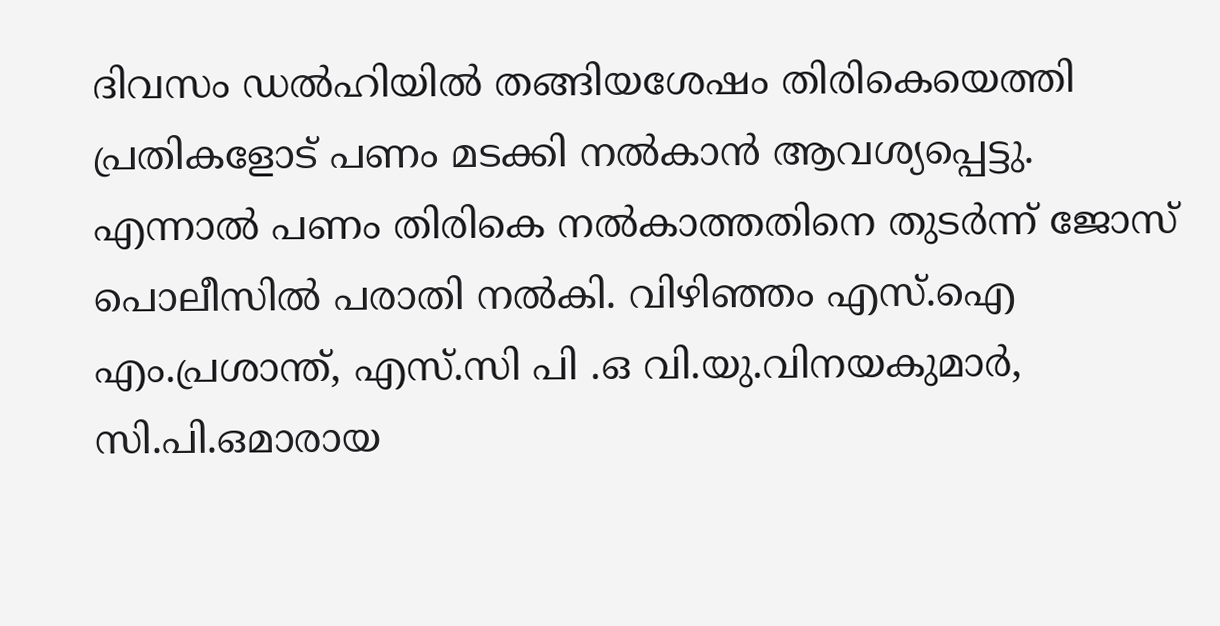ദിവസം ഡൽഹിയിൽ തങ്ങിയശേഷം തിരികെയെത്തി പ്രതികളോട് പണം മടക്കി നൽകാൻ ആവശ്യപ്പെട്ടു.
എന്നാൽ പണം തിരികെ നൽകാത്തതിനെ തുടർന്ന് ജോസ് പൊലീസിൽ പരാതി നൽകി. വിഴിഞ്ഞം എസ്.ഐ എം.പ്രശാന്ത്, എസ്.സി പി .ഒ വി.യു.വിനയകുമാർ, സി.പി.ഒമാരായ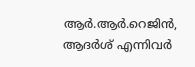ആർ.ആർ.റെജിൻ, ആദർശ് എന്നിവർ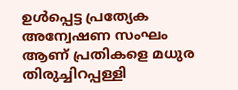ഉൾപ്പെട്ട പ്രത്യേക അന്വേഷണ സംഘം ആണ് പ്രതികളെ മധുര തിരുച്ചിറപ്പള്ളി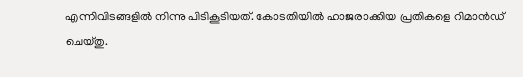എന്നിവിടങ്ങളിൽ നിന്നു പിടികൂടിയത്. കോടതിയിൽ ഹാജരാക്കിയ പ്രതികളെ റിമാൻഡ് ചെയ്തു.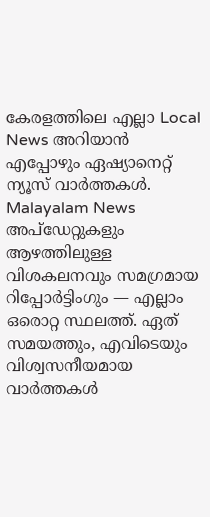കേരളത്തിലെ എല്ലാ Local News അറിയാൻ എപ്പോഴും ഏഷ്യാനെറ്റ് ന്യൂസ് വാർത്തകൾ. Malayalam News അപ്ഡേറ്റുകളും ആഴത്തിലുള്ള വിശകലനവും സമഗ്രമായ റിപ്പോർട്ടിംഗും — എല്ലാം ഒരൊറ്റ സ്ഥലത്ത്. ഏത് സമയത്തും, എവിടെയും വിശ്വസനീയമായ വാർത്തകൾ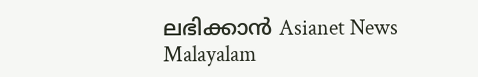ലഭിക്കാൻ Asianet News Malayalam